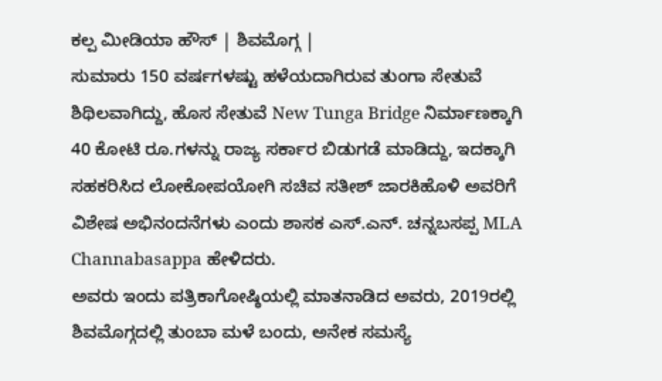ಕಲ್ಪ ಮೀಡಿಯಾ ಹೌಸ್ | ಶಿವಮೊಗ್ಗ |
ಸುಮಾರು 150 ವರ್ಷಗಳಷ್ಟು ಹಳೆಯದಾಗಿರುವ ತುಂಗಾ ಸೇತುವೆ ಶಿಥಿಲವಾಗಿದ್ದು, ಹೊಸ ಸೇತುವೆ New Tunga Bridge ನಿರ್ಮಾಣಕ್ಕಾಗಿ 40 ಕೋಟಿ ರೂ.ಗಳನ್ನು ರಾಜ್ಯ ಸರ್ಕಾರ ಬಿಡುಗಡೆ ಮಾಡಿದ್ದು, ಇದಕ್ಕಾಗಿ ಸಹಕರಿಸಿದ ಲೋಕೋಪಯೋಗಿ ಸಚಿವ ಸತೀಶ್ ಜಾರಕಿಹೊಳಿ ಅವರಿಗೆ ವಿಶೇಷ ಅಭಿನಂದನೆಗಳು ಎಂದು ಶಾಸಕ ಎಸ್.ಎನ್. ಚನ್ನಬಸಪ್ಪ MLA Channabasappa ಹೇಳಿದರು.
ಅವರು ಇಂದು ಪತ್ರಿಕಾಗೋಷ್ಠಿಯಲ್ಲಿ ಮಾತನಾಡಿದ ಅವರು, 2019ರಲ್ಲಿ ಶಿವಮೊಗ್ಗದಲ್ಲಿ ತುಂಬಾ ಮಳೆ ಬಂದು, ಅನೇಕ ಸಮಸ್ಯೆ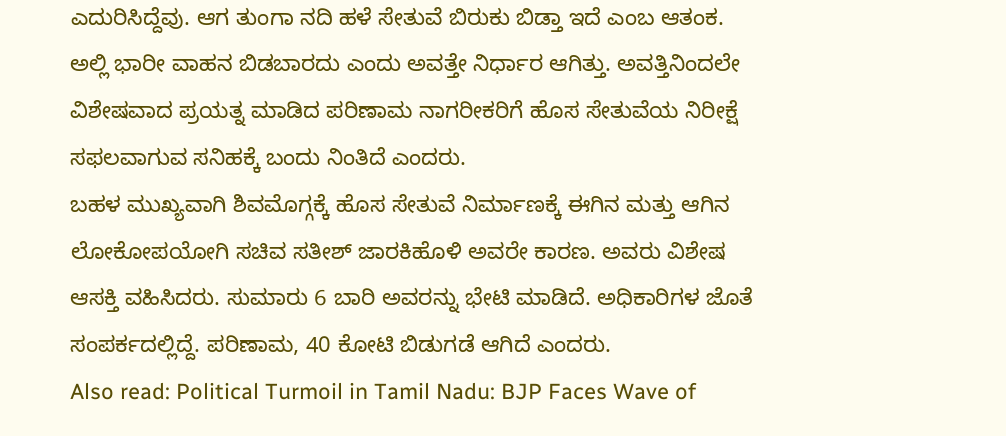ಎದುರಿಸಿದ್ದೆವು. ಆಗ ತುಂಗಾ ನದಿ ಹಳೆ ಸೇತುವೆ ಬಿರುಕು ಬಿಡ್ತಾ ಇದೆ ಎಂಬ ಆತಂಕ. ಅಲ್ಲಿ ಭಾರೀ ವಾಹನ ಬಿಡಬಾರದು ಎಂದು ಅವತ್ತೇ ನಿರ್ಧಾರ ಆಗಿತ್ತು. ಅವತ್ತಿನಿಂದಲೇ ವಿಶೇಷವಾದ ಪ್ರಯತ್ನ ಮಾಡಿದ ಪರಿಣಾಮ ನಾಗರೀಕರಿಗೆ ಹೊಸ ಸೇತುವೆಯ ನಿರೀಕ್ಷೆ ಸಫಲವಾಗುವ ಸನಿಹಕ್ಕೆ ಬಂದು ನಿಂತಿದೆ ಎಂದರು.
ಬಹಳ ಮುಖ್ಯವಾಗಿ ಶಿವಮೊಗ್ಗಕ್ಕೆ ಹೊಸ ಸೇತುವೆ ನಿರ್ಮಾಣಕ್ಕೆ ಈಗಿನ ಮತ್ತು ಆಗಿನ ಲೋಕೋಪಯೋಗಿ ಸಚಿವ ಸತೀಶ್ ಜಾರಕಿಹೊಳಿ ಅವರೇ ಕಾರಣ. ಅವರು ವಿಶೇಷ ಆಸಕ್ತಿ ವಹಿಸಿದರು. ಸುಮಾರು 6 ಬಾರಿ ಅವರನ್ನು ಭೇಟಿ ಮಾಡಿದೆ. ಅಧಿಕಾರಿಗಳ ಜೊತೆ ಸಂಪರ್ಕದಲ್ಲಿದ್ದೆ. ಪರಿಣಾಮ, 40 ಕೋಟಿ ಬಿಡುಗಡೆ ಆಗಿದೆ ಎಂದರು.
Also read: Political Turmoil in Tamil Nadu: BJP Faces Wave of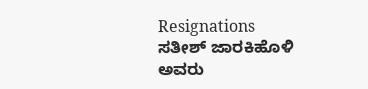Resignations
ಸತೀಶ್ ಜಾರಕಿಹೊಳಿ ಅವರು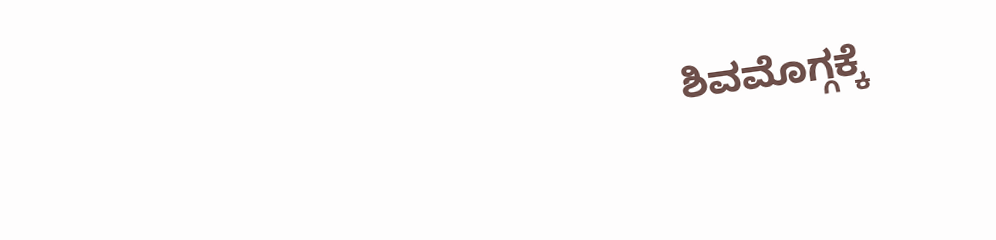ಶಿವಮೊಗ್ಗಕ್ಕೆ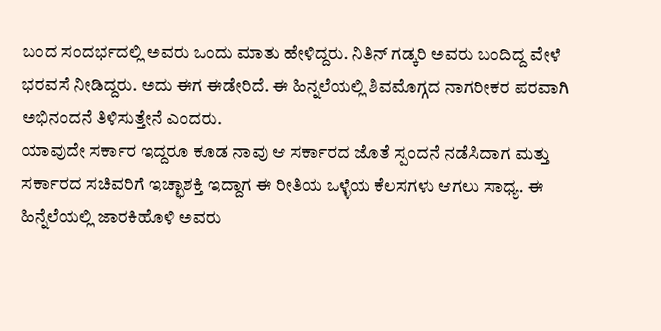ಬಂದ ಸಂದರ್ಭದಲ್ಲಿ ಅವರು ಒಂದು ಮಾತು ಹೇಳಿದ್ದರು. ನಿತಿನ್ ಗಡ್ಕರಿ ಅವರು ಬಂದಿದ್ದ ವೇಳೆ ಭರವಸೆ ನೀಡಿದ್ದರು. ಅದು ಈಗ ಈಡೇರಿದೆ. ಈ ಹಿನ್ನಲೆಯಲ್ಲಿ ಶಿವಮೊಗ್ಗದ ನಾಗರೀಕರ ಪರವಾಗಿ ಅಭಿನಂದನೆ ತಿಳಿಸುತ್ತೇನೆ ಎಂದರು.
ಯಾವುದೇ ಸರ್ಕಾರ ಇದ್ದರೂ ಕೂಡ ನಾವು ಆ ಸರ್ಕಾರದ ಜೊತೆ ಸ್ಪಂದನೆ ನಡೆಸಿದಾಗ ಮತ್ತು ಸರ್ಕಾರದ ಸಚಿವರಿಗೆ ಇಚ್ಛಾಶಕ್ತಿ ಇದ್ದಾಗ ಈ ರೀತಿಯ ಒಳ್ಳೆಯ ಕೆಲಸಗಳು ಆಗಲು ಸಾಧ್ಯ. ಈ ಹಿನ್ನೆಲೆಯಲ್ಲಿ ಜಾರಕಿಹೊಳಿ ಅವರು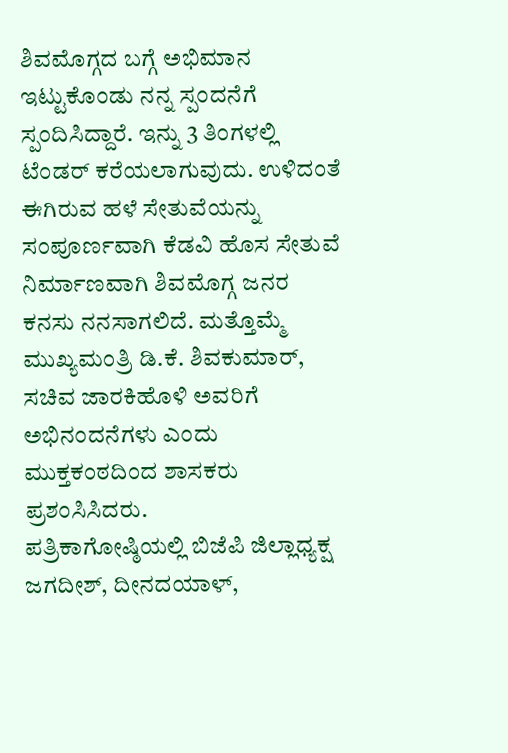ಶಿವಮೊಗ್ಗದ ಬಗ್ಗೆ ಅಭಿಮಾನ ಇಟ್ಟುಕೊಂಡು ನನ್ನ ಸ್ಪಂದನೆಗೆ ಸ್ಪಂದಿಸಿದ್ದಾರೆ. ಇನ್ನು 3 ತಿಂಗಳಲ್ಲಿ ಟೆಂಡರ್ ಕರೆಯಲಾಗುವುದು. ಉಳಿದಂತೆ ಈಗಿರುವ ಹಳೆ ಸೇತುವೆಯನ್ನು ಸಂಪೂರ್ಣವಾಗಿ ಕೆಡವಿ ಹೊಸ ಸೇತುವೆ ನಿರ್ಮಾಣವಾಗಿ ಶಿವಮೊಗ್ಗ ಜನರ ಕನಸು ನನಸಾಗಲಿದೆ. ಮತ್ತೊಮ್ಮೆ ಮುಖ್ಯಮಂತ್ರಿ ಡಿ.ಕೆ. ಶಿವಕುಮಾರ್, ಸಚಿವ ಜಾರಕಿಹೊಳಿ ಅವರಿಗೆ ಅಭಿನಂದನೆಗಳು ಎಂದು ಮುಕ್ತಕಂಠದಿಂದ ಶಾಸಕರು ಪ್ರಶಂಸಿಸಿದರು.
ಪತ್ರಿಕಾಗೋಷ್ಠಿಯಲ್ಲಿ ಬಿಜೆಪಿ ಜಿಲ್ಲಾಧ್ಯಕ್ಷ ಜಗದೀಶ್, ದೀನದಯಾಳ್,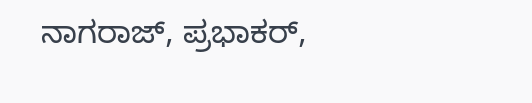ನಾಗರಾಜ್, ಪ್ರಭಾಕರ್,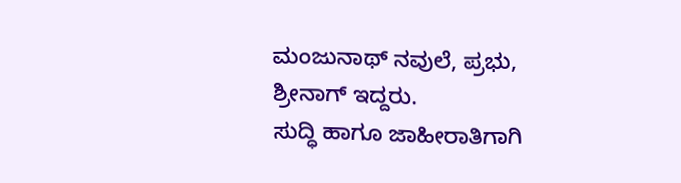ಮಂಜುನಾಥ್ ನವುಲೆ, ಪ್ರಭು, ಶ್ರೀನಾಗ್ ಇದ್ದರು.
ಸುದ್ಧಿ ಹಾಗೂ ಜಾಹೀರಾತಿಗಾಗಿ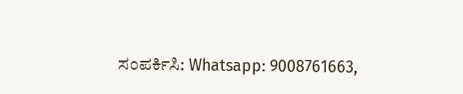ಸಂಪರ್ಕಿಸಿ: Whatsapp: 9008761663,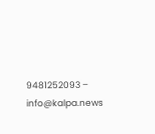9481252093 – info@kalpa.news